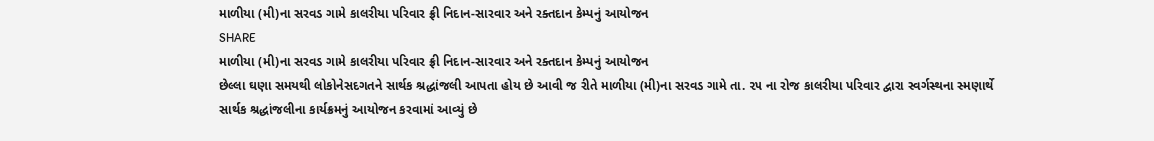માળીયા (મી)ના સરવડ ગામે કાલરીયા પરિવાર ફ્રી નિદાન-સારવાર અને રક્તદાન કેમ્પનું આયોજન
SHARE
માળીયા (મી)ના સરવડ ગામે કાલરીયા પરિવાર ફ્રી નિદાન-સારવાર અને રક્તદાન કેમ્પનું આયોજન
છેલ્લા ઘણા સમયથી લોકોનેસદગતને સાર્થક શ્રદ્ધાંજલી આપતા હોય છે આવી જ રીતે માળીયા (મી)ના સરવડ ગામે તા. ૨૫ ના રોજ કાલરીયા પરિવાર દ્વારા સ્વર્ગસ્થના સ્મણાર્થે સાર્થક શ્રદ્ધાંજલીના કાર્યક્રમનું આયોજન કરવામાં આવ્યું છે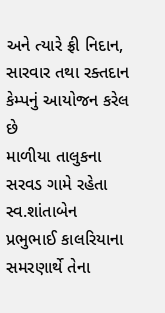અને ત્યારે ફ્રી નિદાન, સારવાર તથા રક્તદાન કેમ્પનું આયોજન કરેલ છે
માળીયા તાલુકના સરવડ ગામે રહેતા સ્વ.શાંતાબેન પ્રભુભાઈ કાલરિયાના સમરણાર્થે તેના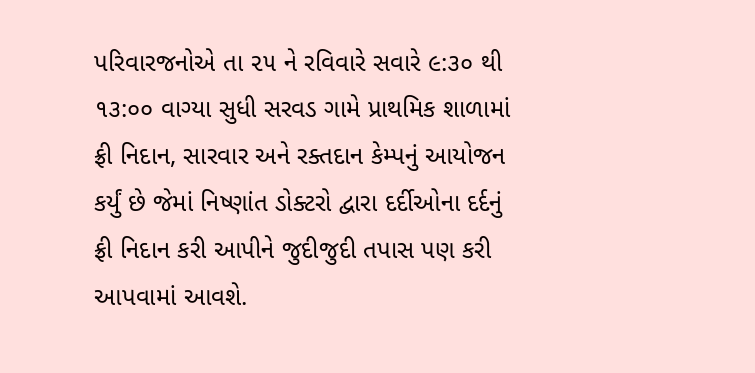પરિવારજનોએ તા ૨૫ ને રવિવારે સવારે ૯:૩૦ થી ૧૩:૦૦ વાગ્યા સુધી સરવડ ગામે પ્રાથમિક શાળામાં ફ્રી નિદાન, સારવાર અને રક્તદાન કેમ્પનું આયોજન કર્યું છે જેમાં નિષ્ણાંત ડોક્ટરો દ્વારા દર્દીઓના દર્દનું ફ્રી નિદાન કરી આપીને જુદીજુદી તપાસ પણ કરી આપવામાં આવશે.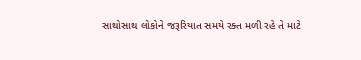સાથોસાથ લોકોને જરૂરિયાત સમયે રક્ત મળી રહે તે માટે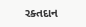રક્તદાન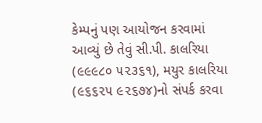કેમ્પનું પણ આયોજન કરવામાં આવ્યું છે તેવું સી.પી. કાલરિયા (૯૯૯૮૦ ૫૨૩૬૧), મયુર કાલરિયા (૯૬૬૨૫ ૯૨૬૭૪)નો સંપર્ક કરવા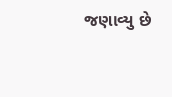જણાવ્યુ છે